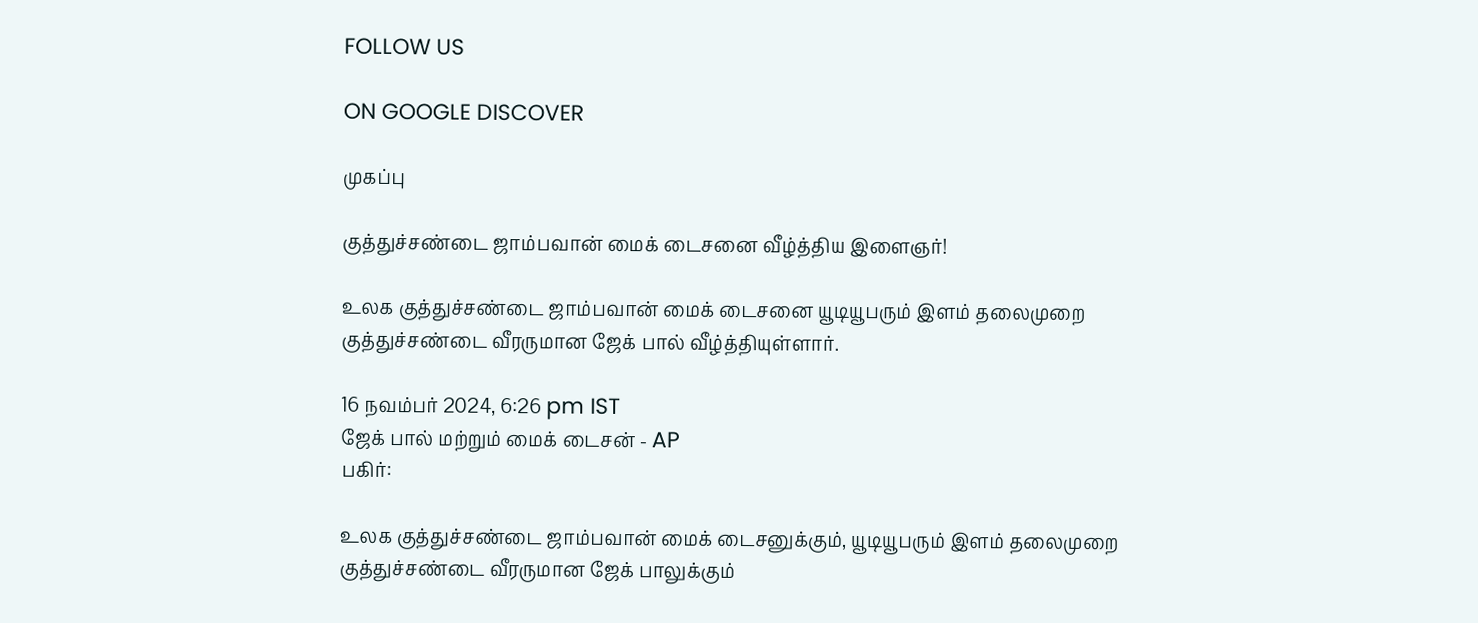FOLLOW US

ON GOOGLE DISCOVER

முகப்பு

குத்துச்சண்டை ஜாம்பவான் மைக் டைசனை வீழ்த்திய இளைஞர்!

உலக குத்துச்சண்டை ஜாம்பவான் மைக் டைசனை யூடியூபரும் இளம் தலைமுறை குத்துச்சண்டை வீரருமான ஜேக் பால் வீழ்த்தியுள்ளார்.

16 நவம்பர் 2024, 6:26 pm IST
ஜேக் பால் மற்றும் மைக் டைசன் - AP
பகிர்:

உலக குத்துச்சண்டை ஜாம்பவான் மைக் டைசனுக்கும், யூடியூபரும் இளம் தலைமுறை குத்துச்சண்டை வீரருமான ஜேக் பாலுக்கும்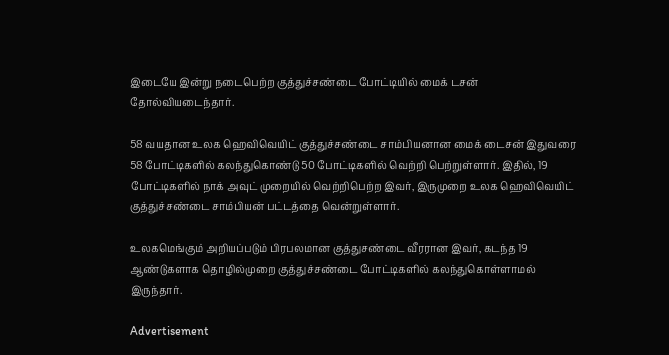இடையே இன்று நடைபெற்ற குத்துச்சண்டை போட்டியில் மைக் டசன் தோல்வியடைந்தார்.

58 வயதான உலக ஹெவிவெயிட் குத்துச்சண்டை சாம்பியனான மைக் டைசன் இதுவரை 58 போட்டிகளில் கலந்துகொண்டு 50 போட்டிகளில் வெற்றி பெற்றுள்ளார். இதில், 19 போட்டிகளில் நாக் அவுட் முறையில் வெற்றிபெற்ற இவர், இருமுறை உலக ஹெவிவெயிட் குத்துச்சண்டை சாம்பியன் பட்டத்தை வென்றுள்ளார்.

உலகமெங்கும் அறியப்படும் பிரபலமான குத்துசண்டை வீரரான இவர், கடந்த 19 ஆண்டுகளாக தொழில்முறை குத்துச்சண்டை போட்டிகளில் கலந்துகொள்ளாமல் இருந்தார்.

Advertisement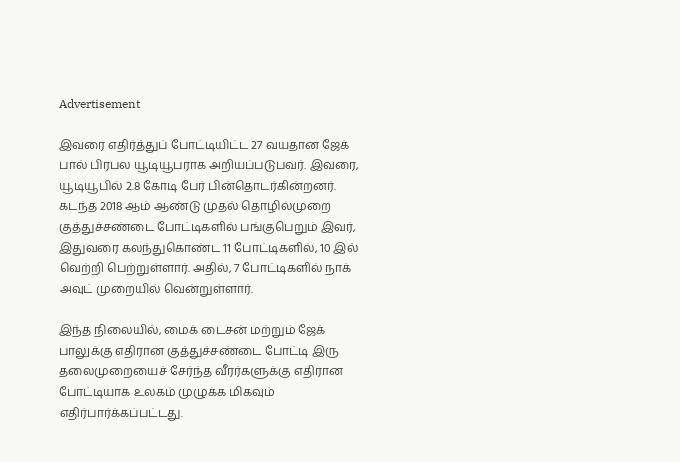Advertisement

இவரை எதிர்த்துப் போட்டியிட்ட 27 வயதான ஜேக் பால் பிரபல யூடியூபராக அறியப்படுபவர். இவரை, யூடியூபில் 2.8 கோடி பேர் பின்தொடர்கின்றனர். கடந்த 2018 ஆம் ஆண்டு முதல் தொழில்முறை குத்துச்சண்டை போட்டிகளில் பங்குபெறும் இவர், இதுவரை கலந்துகொண்ட 11 போட்டிகளில், 10 இல் வெற்றி பெற்றுள்ளார். அதில், 7 போட்டிகளில் நாக் அவுட் முறையில் வென்றுள்ளார்.

இந்த நிலையில், மைக் டைசன் மற்றும் ஜேக் பாலுக்கு எதிரான குத்துச்சண்டை போட்டி இரு தலைமுறையைச் சேர்ந்த வீரர்களுக்கு எதிரான போட்டியாக உலகம் முழுக்க மிகவும் எதிர்பார்க்கப்பட்டது.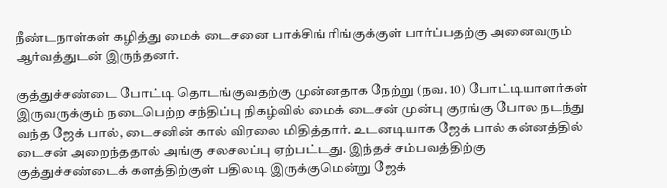நீண்டநாள்கள் கழித்து மைக் டைசனை பாக்சிங் ரிங்குக்குள் பார்ப்பதற்கு அனைவரும் ஆர்வத்துடன் இருந்தனர்.

குத்துச்சண்டை போட்டி தொடங்குவதற்கு முன்னதாக நேற்று (நவ. 10) போட்டியாளர்கள் இருவருக்கும் நடைபெற்ற சந்திப்பு நிகழ்வில் மைக் டைசன் முன்பு குரங்கு போல நடந்து வந்த ஜேக் பால், டைசனின் கால் விரலை மிதித்தார். உடனடியாக ஜேக் பால் கன்னத்தில் டைசன் அறைந்ததால் அங்கு சலசலப்பு ஏற்பட்டது. இந்தச் சம்பவத்திற்கு குத்துச்சண்டைக் களத்திற்குள் பதிலடி இருக்குமென்று ஜேக்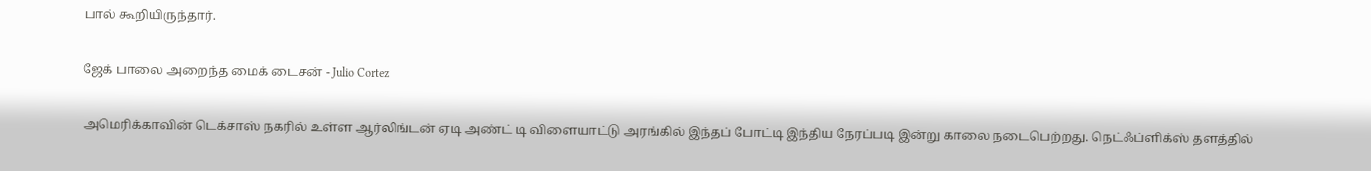பால் கூறியிருந்தார்.

ஜேக் பாலை அறைந்த மைக் டைசன் - Julio Cortez

அமெரிக்காவின் டெக்சாஸ் நகரில் உள்ள ஆர்லிங்டன் ஏடி அண்ட் டி விளையாட்டு அரங்கில் இந்தப் போட்டி இந்திய நேரப்படி இன்று காலை நடைபெற்றது. நெட்ஃப்ளிக்ஸ் தளத்தில்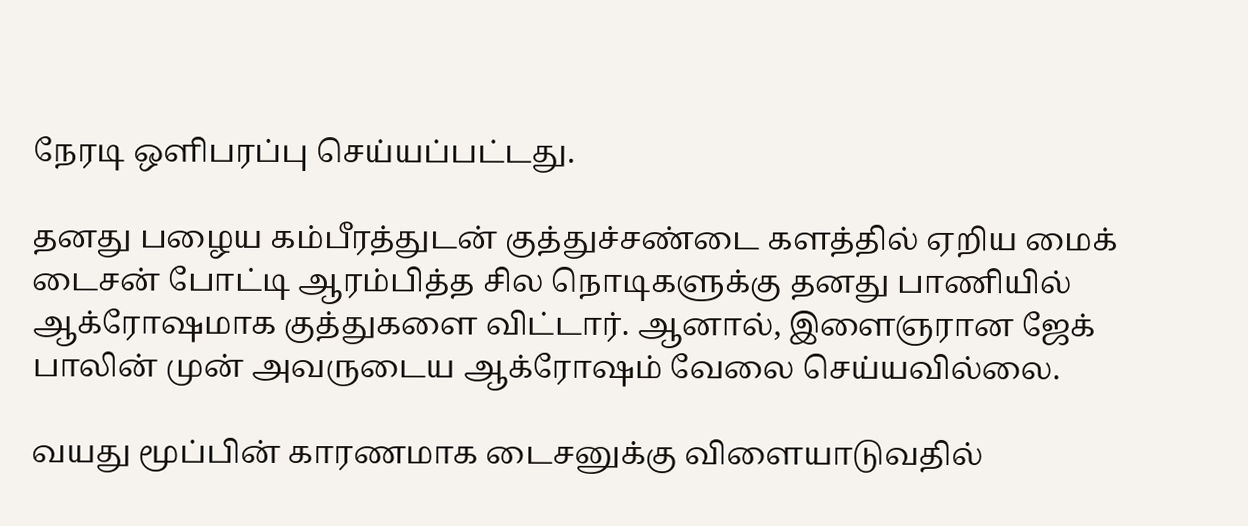நேரடி ஒளிபரப்பு செய்யப்பட்டது.

தனது பழைய கம்பீரத்துடன் குத்துச்சண்டை களத்தில் ஏறிய மைக் டைசன் போட்டி ஆரம்பித்த சில நொடிகளுக்கு தனது பாணியில் ஆக்ரோஷமாக குத்துகளை விட்டார். ஆனால், இளைஞரான ஜேக் பாலின் முன் அவருடைய ஆக்ரோஷம் வேலை செய்யவில்லை.

வயது மூப்பின் காரணமாக டைசனுக்கு விளையாடுவதில்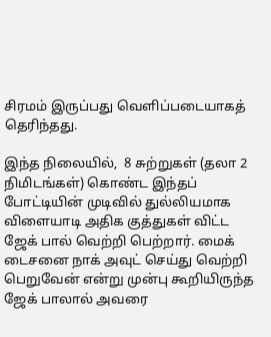சிரமம் இருப்பது வெளிப்படையாகத் தெரிந்தது.

இந்த நிலையில்,  8 சுற்றுகள் (தலா 2 நிமிடங்கள்) கொண்ட இந்தப் போட்டியின் முடிவில் துல்லியமாக விளையாடி அதிக குத்துகள் விட்ட ஜேக் பால் வெற்றி பெற்றார். மைக் டைசனை நாக் அவுட் செய்து வெற்றி பெறுவேன் என்று முன்பு கூறியிருந்த ஜேக் பாலால் அவரை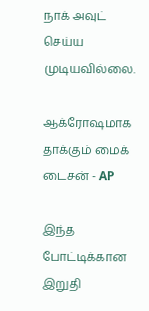நாக் அவுட் செய்ய முடியவில்லை.

ஆக்ரோஷமாக தாக்கும் மைக் டைசன் - AP

இந்த போட்டிக்கான இறுதி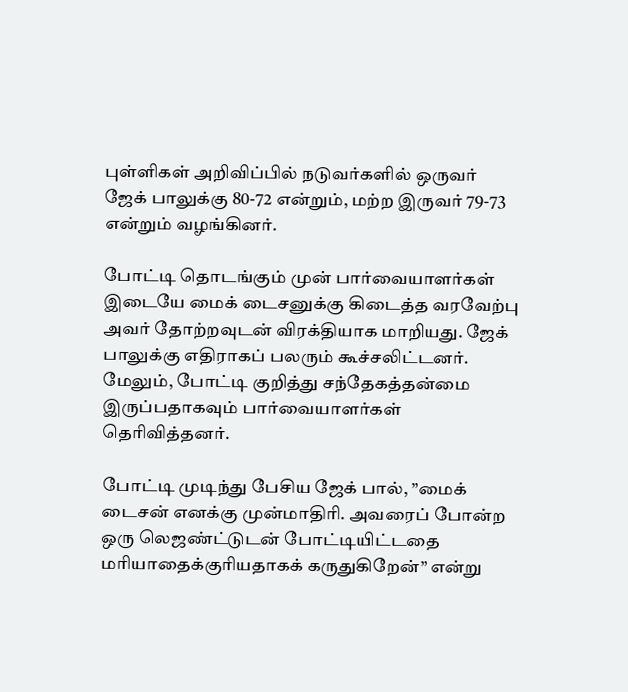புள்ளிகள் அறிவிப்பில் நடுவர்களில் ஒருவர் ஜேக் பாலுக்கு 80-72 என்றும், மற்ற இருவர் 79-73 என்றும் வழங்கினர்.

போட்டி தொடங்கும் முன் பார்வையாளர்கள் இடையே மைக் டைசனுக்கு கிடைத்த வரவேற்பு அவர் தோற்றவுடன் விரக்தியாக மாறியது. ஜேக் பாலுக்கு எதிராகப் பலரும் கூச்சலிட்டனர். மேலும், போட்டி குறித்து சந்தேகத்தன்மை இருப்பதாகவும் பார்வையாளர்கள் தெரிவித்தனர்.

போட்டி முடிந்து பேசிய ஜேக் பால், ”மைக் டைசன் எனக்கு முன்மாதிரி. அவரைப் போன்ற ஒரு லெஜண்ட்டுடன் போட்டியிட்டதை மரியாதைக்குரியதாகக் கருதுகிறேன்” என்று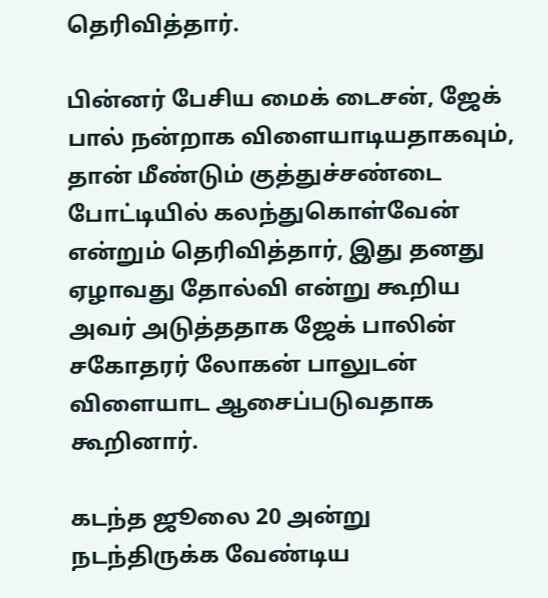தெரிவித்தார்.

பின்னர் பேசிய மைக் டைசன், ஜேக் பால் நன்றாக விளையாடியதாகவும், தான் மீண்டும் குத்துச்சண்டை போட்டியில் கலந்துகொள்வேன் என்றும் தெரிவித்தார், இது தனது ஏழாவது தோல்வி என்று கூறிய அவர் அடுத்ததாக ஜேக் பாலின் சகோதரர் லோகன் பாலுடன் விளையாட ஆசைப்படுவதாக கூறினார்.

கடந்த ஜூலை 20 அன்று நடந்திருக்க வேண்டிய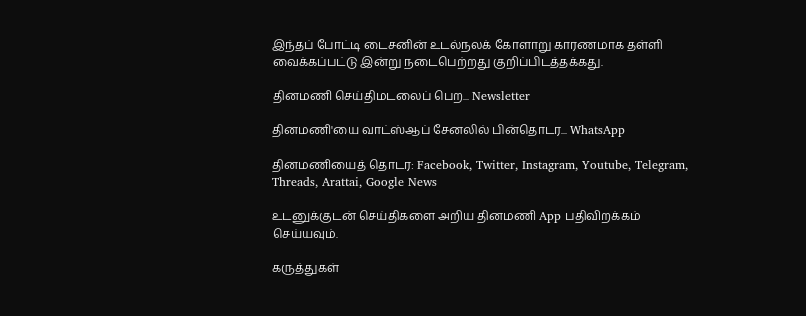இந்தப் போட்டி டைசனின் உடல்நலக் கோளாறு காரணமாக தள்ளி வைக்கப்பட்டு இன்று நடைபெற்றது குறிப்பிடத்தக்கது.

தினமணி செய்திமடலைப் பெற... Newsletter

தினமணி'யை வாட்ஸ்ஆப் சேனலில் பின்தொடர... WhatsApp

தினமணியைத் தொடர: Facebook, Twitter, Instagram, Youtube, Telegram, Threads, Arattai, Google News

உடனுக்குடன் செய்திகளை அறிய தினமணி App பதிவிறக்கம் செய்யவும்.

கருத்துகள்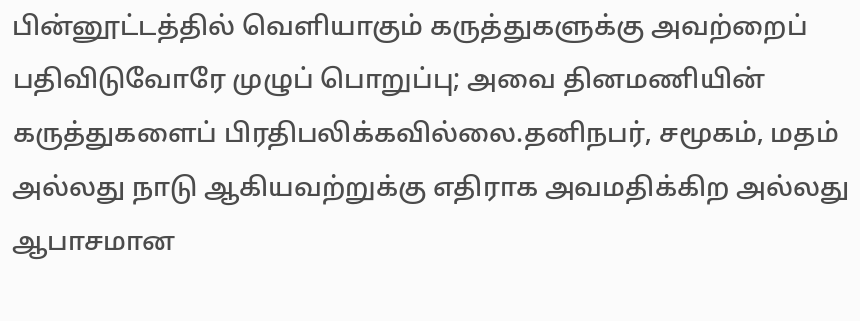பின்னூட்டத்தில் வெளியாகும் கருத்துகளுக்கு அவற்றைப் பதிவிடுவோரே முழுப் பொறுப்பு; அவை தினமணியின் கருத்துகளைப் பிரதிபலிக்கவில்லை.தனிநபர், சமூகம், மதம் அல்லது நாடு ஆகியவற்றுக்கு எதிராக அவமதிக்கிற அல்லது ஆபாசமான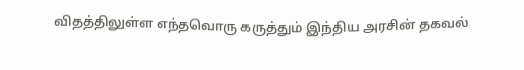விதத்திலுள்ள எந்தவொரு கருத்தும் இந்திய அரசின் தகவல்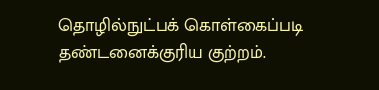தொழில்நுட்பக் கொள்கைப்படி தண்டனைக்குரிய குற்றம்.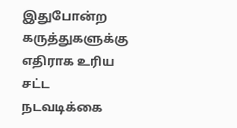இதுபோன்ற கருத்துகளுக்கு எதிராக உரிய சட்ட நடவடிக்கை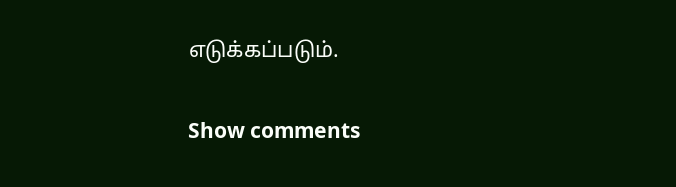எடுக்கப்படும்.

Show comments